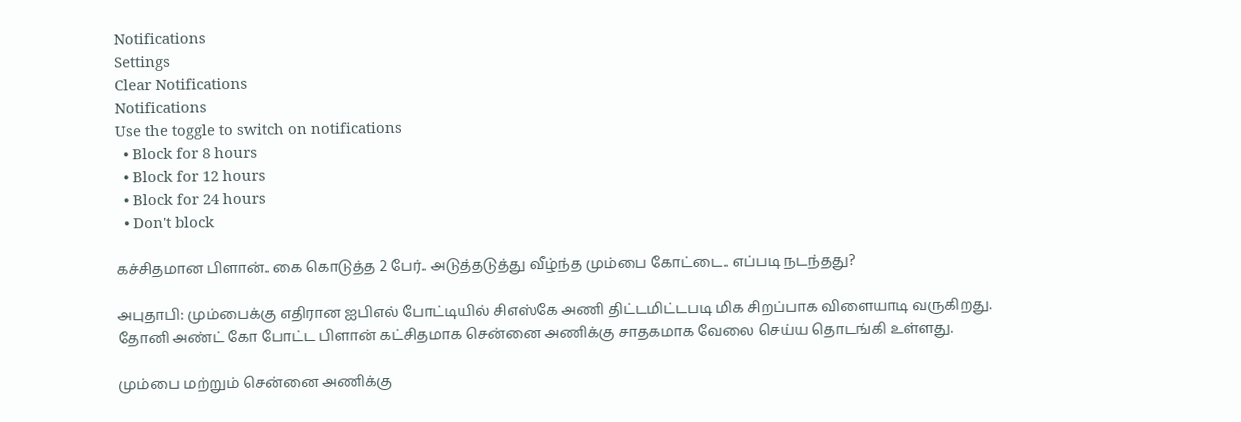Notifications
Settings
Clear Notifications
Notifications
Use the toggle to switch on notifications
  • Block for 8 hours
  • Block for 12 hours
  • Block for 24 hours
  • Don't block

கச்சிதமான பிளான்.. கை கொடுத்த 2 பேர்.. அடுத்தடுத்து வீழ்ந்த மும்பை கோட்டை.. எப்படி நடந்தது?

அபுதாபி: மும்பைக்கு எதிரான ஐபிஎல் போட்டியில் சிஎஸ்கே அணி திட்டமிட்டபடி மிக சிறப்பாக விளையாடி வருகிறது. தோனி அண்ட் கோ போட்ட பிளான் கட்சிதமாக சென்னை அணிக்கு சாதகமாக வேலை செய்ய தொடங்கி உள்ளது.

மும்பை மற்றும் சென்னை அணிக்கு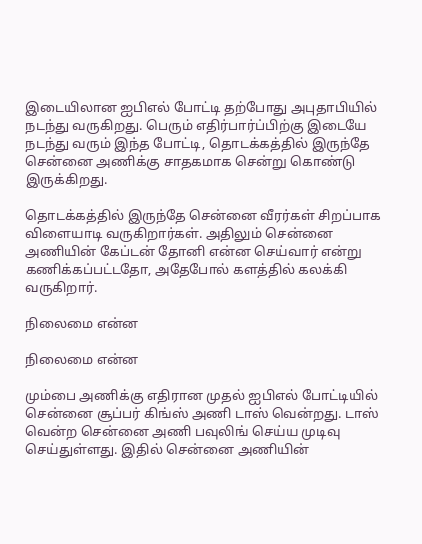இடையிலான ஐபிஎல் போட்டி தற்போது அபுதாபியில் நடந்து வருகிறது. பெரும் எதிர்பார்ப்பிற்கு இடையே நடந்து வரும் இந்த போட்டி, தொடக்கத்தில் இருந்தே சென்னை அணிக்கு சாதகமாக சென்று கொண்டு இருக்கிறது.

தொடக்கத்தில் இருந்தே சென்னை வீரர்கள் சிறப்பாக விளையாடி வருகிறார்கள். அதிலும் சென்னை அணியின் கேப்டன் தோனி என்ன செய்வார் என்று கணிக்கப்பட்டதோ, அதேபோல் களத்தில் கலக்கி வருகிறார்.

நிலைமை என்ன

நிலைமை என்ன

மும்பை அணிக்கு எதிரான முதல் ஐபிஎல் போட்டியில் சென்னை சூப்பர் கிங்ஸ் அணி டாஸ் வென்றது. டாஸ் வென்ற சென்னை அணி பவுலிங் செய்ய முடிவு செய்துள்ளது. இதில் சென்னை அணியின்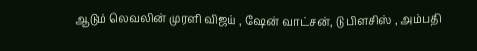ஆடும் லெவலின் முரளி விஜய் , ஷேன் வாட்சன், டு பிளசிஸ் , அம்பதி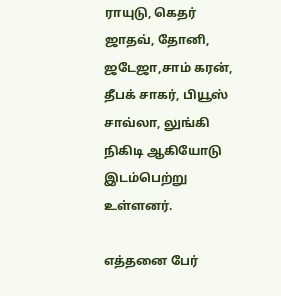ராயுடு, கெதர் ஜாதவ், தோனி, ஜடேஜா,சாம் கரன், தீபக் சாகர், பியூஸ் சாவ்லா, லுங்கி நிகிடி ஆகியோடு இடம்பெற்று உள்ளனர்.

எத்தனை பேர்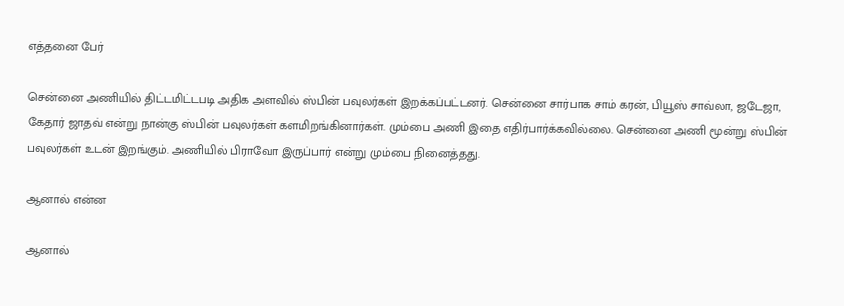எத்தனை பேர்

சென்னை அணியில் திட்டமிட்டபடி அதிக அளவில் ஸ்பின் பவுலர்கள் இறக்கப்பட்டனர். சென்னை சார்பாக சாம் கரன், பியூஸ் சாவ்லா, ஜடேஜா, கேதார் ஜாதவ் என்று நான்கு ஸ்பின் பவுலர்கள் களமிறங்கினார்கள். மும்பை அணி இதை எதிர்பார்க்கவில்லை. சென்னை அணி மூன்று ஸ்பின் பவுலர்கள் உடன் இறங்கும். அணியில் பிராவோ இருப்பார் என்று மும்பை நினைத்தது.

ஆனால் என்ன

ஆனால்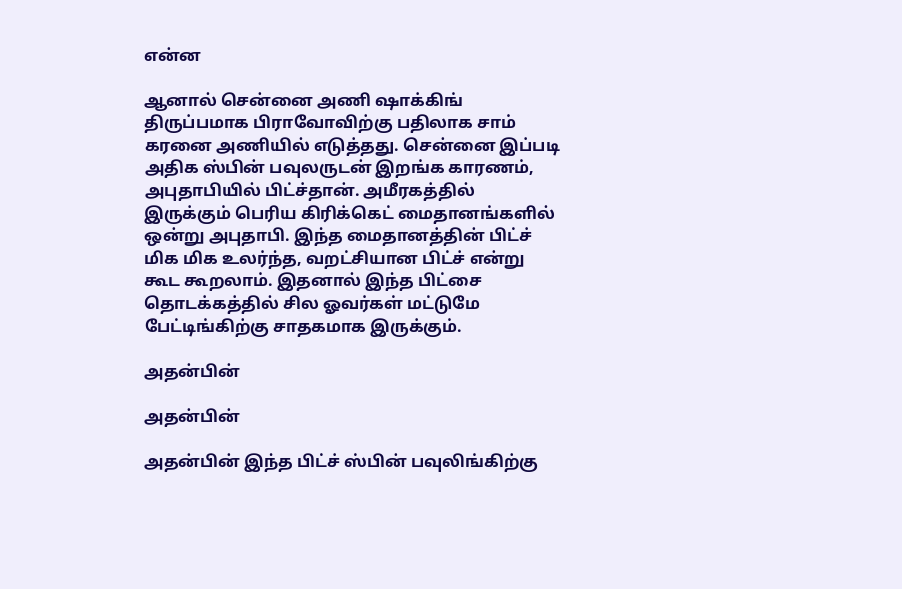என்ன

ஆனால் சென்னை அணி ஷாக்கிங் திருப்பமாக பிராவோவிற்கு பதிலாக சாம் கரனை அணியில் எடுத்தது. சென்னை இப்படி அதிக ஸ்பின் பவுலருடன் இறங்க காரணம், அபுதாபியில் பிட்ச்தான். அமீரகத்தில் இருக்கும் பெரிய கிரிக்கெட் மைதானங்களில் ஒன்று அபுதாபி. இந்த மைதானத்தின் பிட்ச் மிக மிக உலர்ந்த, வறட்சியான பிட்ச் என்று கூட கூறலாம். இதனால் இந்த பிட்சை தொடக்கத்தில் சில ஓவர்கள் மட்டுமே பேட்டிங்கிற்கு சாதகமாக இருக்கும்.

அதன்பின்

அதன்பின்

அதன்பின் இந்த பிட்ச் ஸ்பின் பவுலிங்கிற்கு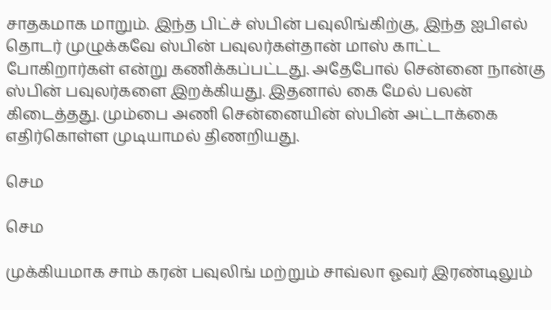சாதகமாக மாறும். இந்த பிட்ச் ஸ்பின் பவுலிங்கிற்கு, இந்த ஐபிஎல் தொடர் முழுக்கவே ஸ்பின் பவுலர்கள்தான் மாஸ் காட்ட போகிறார்கள் என்று கணிக்கப்பட்டது. அதேபோல் சென்னை நான்கு ஸ்பின் பவுலர்களை இறக்கியது. இதனால் கை மேல் பலன் கிடைத்தது. மும்பை அணி சென்னையின் ஸ்பின் அட்டாக்கை எதிர்கொள்ள முடியாமல் திணறியது.

செம

செம

முக்கியமாக சாம் கரன் பவுலிங் மற்றும் சாவ்லா ஓவர் இரண்டிலும்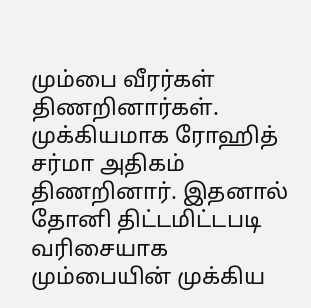மும்பை வீரர்கள் திணறினார்கள். முக்கியமாக ரோஹித் சர்மா அதிகம் திணறினார். இதனால் தோனி திட்டமிட்டபடி வரிசையாக மும்பையின் முக்கிய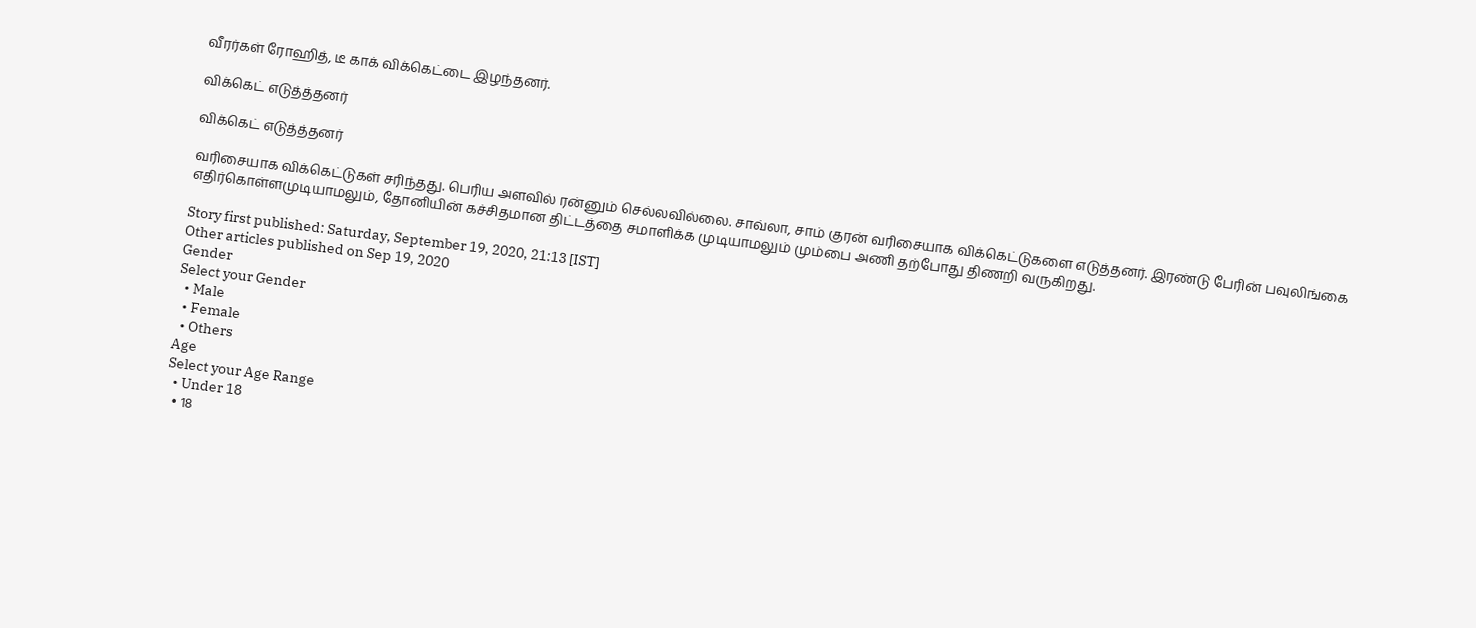வீரர்கள் ரோஹித், டீ காக் விக்கெட்டை இழந்தனர்.

விக்கெட் எடுத்த்தனர்

விக்கெட் எடுத்த்தனர்

வரிசையாக விக்கெட்டுகள் சரிந்தது. பெரிய அளவில் ரன்னும் செல்லவில்லை. சாவ்லா, சாம் குரன் வரிசையாக விக்கெட்டுகளை எடுத்தனர். இரண்டு பேரின் பவுலிங்கை எதிர்கொள்ளமுடியாமலும், தோனியின் கச்சிதமான திட்டத்தை சமாளிக்க முடியாமலும் மும்பை அணி தற்போது திணறி வருகிறது.

Story first published: Saturday, September 19, 2020, 21:13 [IST]
Other articles published on Sep 19, 2020
Gender
Select your Gender
  • Male
  • Female
  • Others
Age
Select your Age Range
  • Under 18
  • 18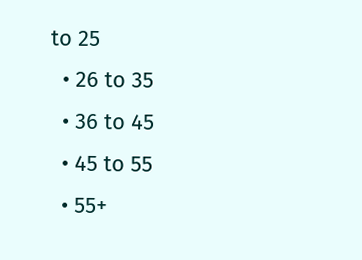to 25
  • 26 to 35
  • 36 to 45
  • 45 to 55
  • 55+